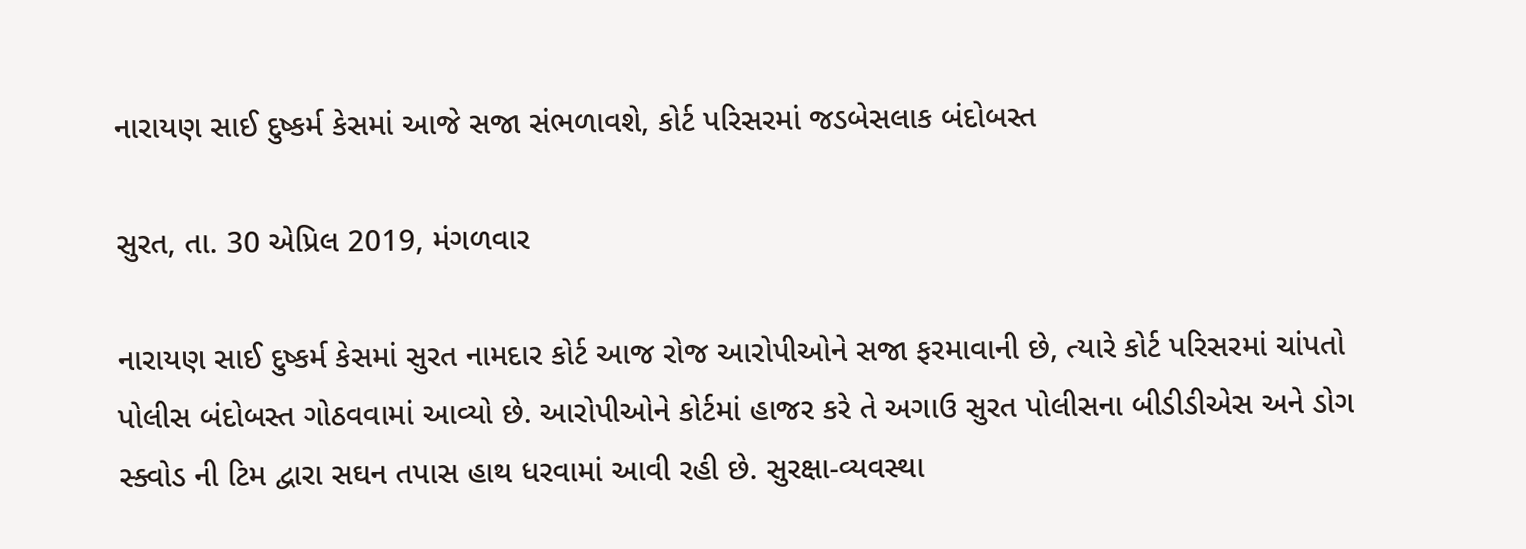નારાયણ સાઈ દુષ્કર્મ કેસમાં આજે સજા સંભળાવશે, કોર્ટ પરિસરમાં જડબેસલાક બંદોબસ્ત

સુરત, તા. 30 એપ્રિલ 2019, મંગળવાર

નારાયણ સાઈ દુષ્કર્મ કેસમાં સુરત નામદાર કોર્ટ આજ રોજ આરોપીઓને સજા ફરમાવાની છે, ત્યારે કોર્ટ પરિસરમાં ચાંપતો પોલીસ બંદોબસ્ત ગોઠવવામાં આવ્યો છે. આરોપીઓને કોર્ટમાં હાજર કરે તે અગાઉ સુરત પોલીસના બીડીડીએસ અને ડોગ સ્ક્વોડ ની ટિમ દ્વારા સઘન તપાસ હાથ ધરવામાં આવી રહી છે. સુરક્ષા-વ્યવસ્થા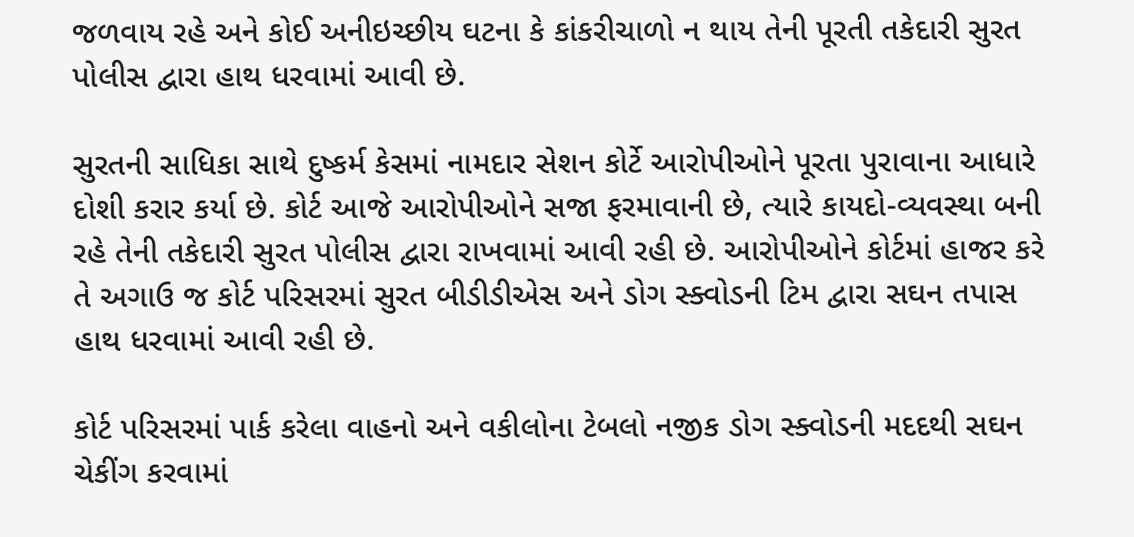જળવાય રહે અને કોઈ અનીઇચ્છીય ઘટના કે કાંકરીચાળો ન થાય તેની પૂરતી તકેદારી સુરત પોલીસ દ્વારા હાથ ધરવામાં આવી છે.

સુરતની સાધિકા સાથે દુષ્કર્મ કેસમાં નામદાર સેશન કોર્ટે આરોપીઓને પૂરતા પુરાવાના આધારે દોશી કરાર કર્યા છે. કોર્ટ આજે આરોપીઓને સજા ફરમાવાની છે, ત્યારે કાયદો-વ્યવસ્થા બની રહે તેની તકેદારી સુરત પોલીસ દ્વારા રાખવામાં આવી રહી છે. આરોપીઓને કોર્ટમાં હાજર કરે તે અગાઉ જ કોર્ટ પરિસરમાં સુરત બીડીડીએસ અને ડોગ સ્ક્વોડની ટિમ દ્વારા સઘન તપાસ હાથ ધરવામાં આવી રહી છે.

કોર્ટ પરિસરમાં પાર્ક કરેલા વાહનો અને વકીલોના ટેબલો નજીક ડોગ સ્ક્વોડની મદદથી સઘન ચેકીંગ કરવામાં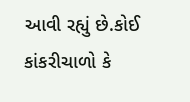આવી રહ્યું છે.કોઈ કાંકરીચાળો કે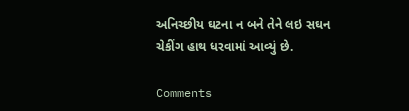અનિચ્છીય ઘટના ન બને તેને લઇ સઘન ચેકીંગ હાથ ધરવામાં આવ્યું છે.

Comments